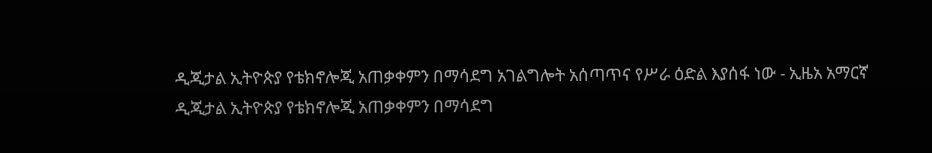ዲጂታል ኢትዮጵያ የቴክኖሎጂ አጠቃቀምን በማሳደግ አገልግሎት አሰጣጥና የሥራ ዕድል እያሰፋ ነው - ኢዜአ አማርኛ
ዲጂታል ኢትዮጵያ የቴክኖሎጂ አጠቃቀምን በማሳደግ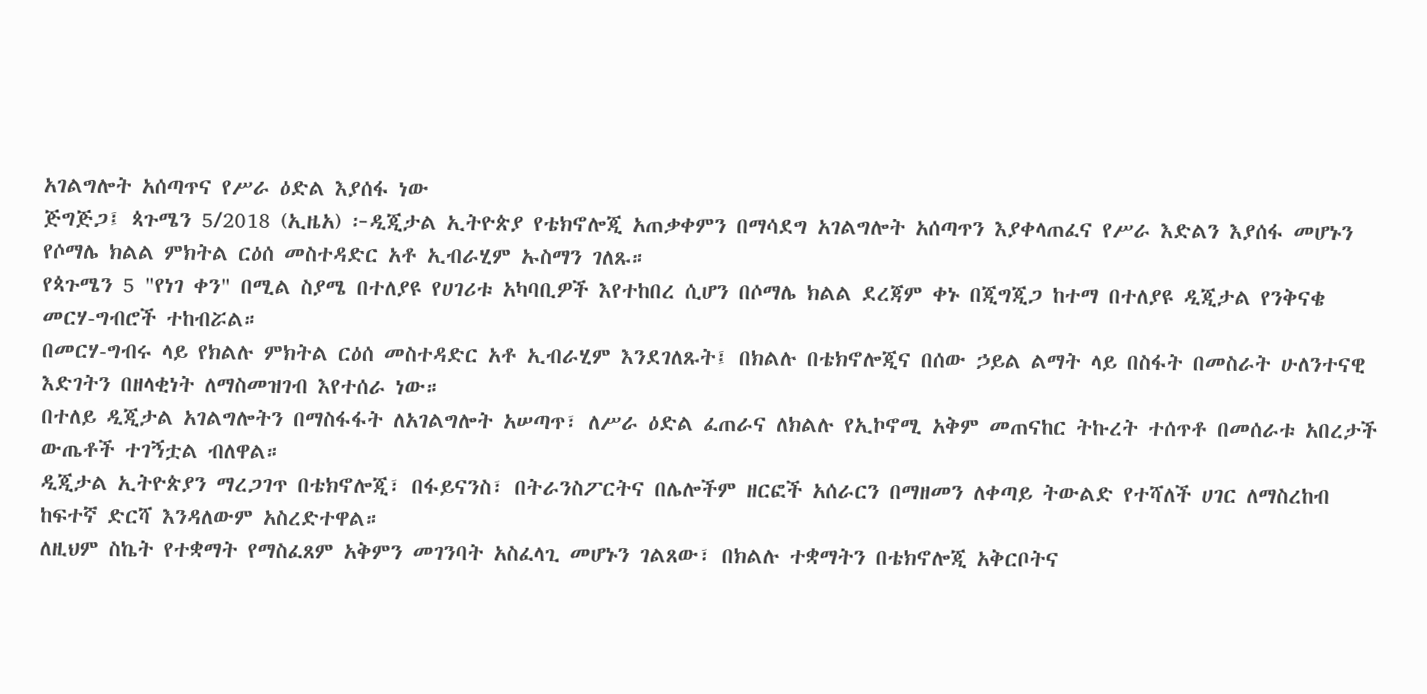አገልግሎት አሰጣጥና የሥራ ዕድል እያሰፋ ነው
ጅግጅጋ፤ ጳጉሜን 5/2018 (ኢዜአ) ፦ዲጂታል ኢትዮጵያ የቴክኖሎጂ አጠቃቀምን በማሳደግ አገልግሎት አሰጣጥን እያቀላጠፈና የሥራ እድልን እያሰፋ መሆኑን የሶማሌ ክልል ምክትል ርዕሰ መስተዳድር አቶ ኢብራሂም ኡስማን ገለጹ።
የጳጉሜን 5 "የነገ ቀን" በሚል ስያሜ በተለያዩ የሀገሪቱ አካባቢዎች እየተከበረ ሲሆን በሶማሌ ክልል ደረጃም ቀኑ በጂግጂጋ ከተማ በተለያዩ ዲጂታል የንቅናቄ መርሃ-ግብሮች ተከብሯል።
በመርሃ-ግብሩ ላይ የክልሉ ምክትል ርዕሰ መስተዳድር አቶ ኢብራሂም እንደገለጹት፤ በክልሉ በቴክኖሎጂና በሰው ኃይል ልማት ላይ በስፋት በመስራት ሁለንተናዊ እድገትን በዘላቂነት ለማስመዝገብ እየተሰራ ነው።
በተለይ ዲጂታል አገልግሎትን በማስፋፋት ለአገልግሎት አሠጣጥ፣ ለሥራ ዕድል ፈጠራና ለክልሉ የኢኮኖሚ አቅም መጠናከር ትኩረት ተሰጥቶ በመሰራቱ አበረታች ውጤቶች ተገኝቷል ብለዋል።
ዲጂታል ኢትዮጵያን ማረጋገጥ በቴክኖሎጂ፣ በፋይናንስ፣ በትራንስፖርትና በሌሎችም ዘርፎች አሰራርን በማዘመን ለቀጣይ ትውልድ የተሻለች ሀገር ለማስረከብ ከፍተኛ ድርሻ እንዳለውም አስረድተዋል።
ለዚህም ስኬት የተቋማት የማስፈጸም አቅምን መገንባት አስፈላጊ መሆኑን ገልጸው፣ በክልሉ ተቋማትን በቴክኖሎጂ አቅርቦትና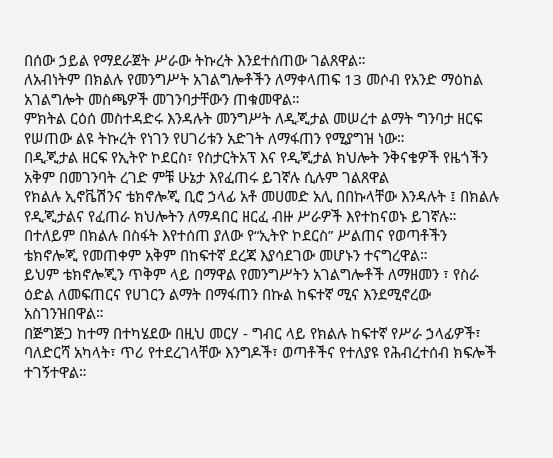በሰው ኃይል የማደራጀት ሥራው ትኩረት እንደተሰጠው ገልጸዋል።
ለአብነትም በክልሉ የመንግሥት አገልግሎቶችን ለማቀላጠፍ 13 መሶብ የአንድ ማዕከል አገልግሎት መስጫዎች መገንባታቸውን ጠቁመዋል።
ምክትል ርዕሰ መስተዳድሩ እንዳሉት መንግሥት ለዲጂታል መሠረተ ልማት ግንባታ ዘርፍ የሠጠው ልዩ ትኩረት የነገን የሀገሪቱን አድገት ለማፋጠን የሚያግዝ ነው።
በዲጂታል ዘርፍ የኢትዮ ኮደርስ፣ የስታርትአፕ እና የዲጂታል ክህሎት ንቅናቄዎች የዜጎችን አቅም በመገንባት ረገድ ምቹ ሁኔታ እየፈጠሩ ይገኛሉ ሲሉም ገልጸዋል
የክልሉ ኢኖቬሽንና ቴክኖሎጂ ቢሮ ኃላፊ አቶ መሀመድ አሊ በበኩላቸው እንዳሉት ፤ በክልሉ የዲጂታልና የፈጠራ ክህሎትን ለማዳበር ዘርፈ ብዙ ሥራዎች እየተከናወኑ ይገኛሉ።
በተለይም በክልሉ በስፋት እየተሰጠ ያለው የ“ኢትዮ ኮደርስ” ሥልጠና የወጣቶችን ቴክኖሎጂ የመጠቀም አቅም በከፍተኛ ደረጃ እያሳደገው መሆኑን ተናግረዋል።
ይህም ቴክኖሎጂን ጥቅም ላይ በማዋል የመንግሥትን አገልግሎቶች ለማዘመን ፣ የስራ ዕድል ለመፍጠርና የሀገርን ልማት በማፋጠን በኩል ከፍተኛ ሚና እንደሚኖረው አስገንዝበዋል።
በጅግጅጋ ከተማ በተካሄደው በዚህ መርሃ - ግብር ላይ የክልሉ ከፍተኛ የሥራ ኃላፊዎች፣ ባለድርሻ አካላት፣ ጥሪ የተደረገላቸው እንግዶች፣ ወጣቶችና የተለያዩ የሕብረተሰብ ክፍሎች ተገኝተዋል።